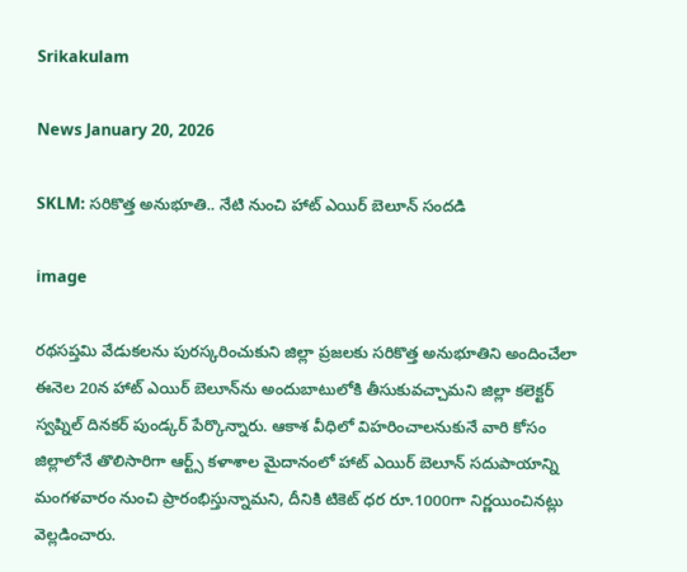Srikakulam

News January 20, 2026

SKLM: సరికొత్త అనుభూతి.. నేటి నుంచి హాట్ ఎయిర్ బెలూన్ సందడి

image

రథసప్తమి వేడుకలను పురస్కరించుకుని జిల్లా ప్రజలకు సరికొత్త అనుభూతిని అందించేలా ఈనెల 20న హాట్ ఎయిర్ బెలూన్‌ను అందుబాటులోకి తీసుకువచ్చామని జిల్లా కలెక్టర్ స్వప్నిల్ దినకర్ పుండ్కర్ పేర్కొన్నారు. ఆకాశ వీధిలో విహరించాలనుకునే వారి కోసం జిల్లాలోనే తొలిసారిగా ఆర్ట్స్ కళాశాల మైదానంలో హాట్ ఎయిర్ బెలూన్ సదుపాయాన్ని మంగళవారం నుంచి ప్రారంభిస్తున్నామని, దీనికి టికెట్ ధర రూ.1000గా నిర్ణయించినట్లు వెల్లడించారు.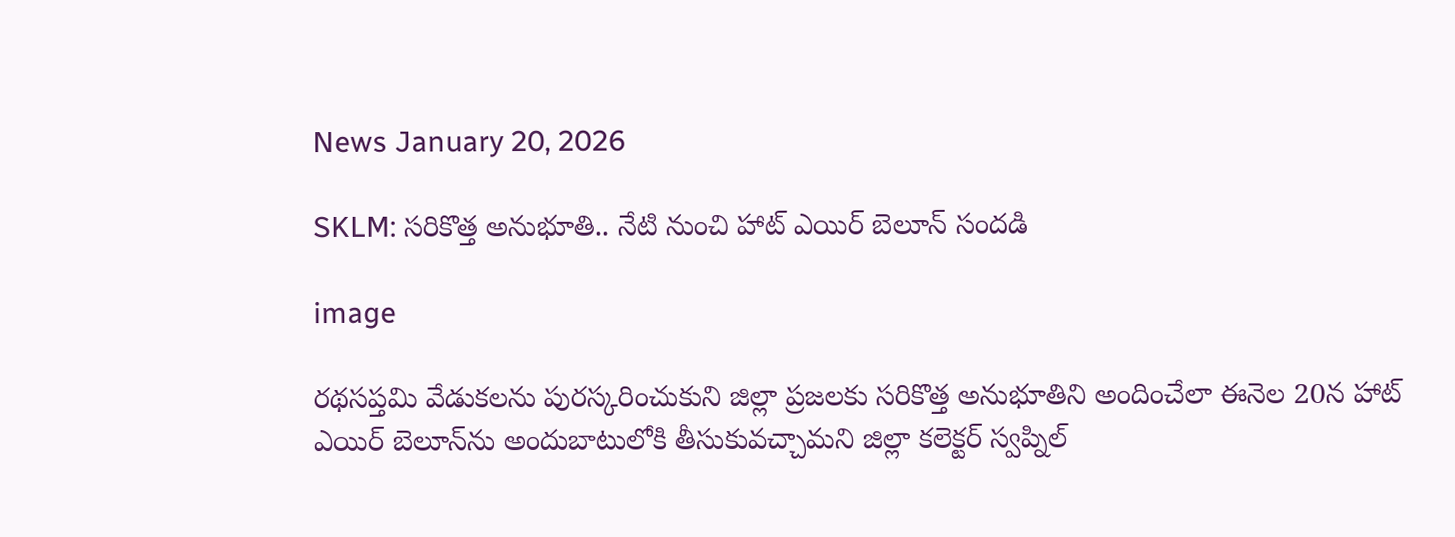News January 20, 2026

SKLM: సరికొత్త అనుభూతి.. నేటి నుంచి హాట్ ఎయిర్ బెలూన్ సందడి

image

రథసప్తమి వేడుకలను పురస్కరించుకుని జిల్లా ప్రజలకు సరికొత్త అనుభూతిని అందించేలా ఈనెల 20న హాట్ ఎయిర్ బెలూన్‌ను అందుబాటులోకి తీసుకువచ్చామని జిల్లా కలెక్టర్ స్వప్నిల్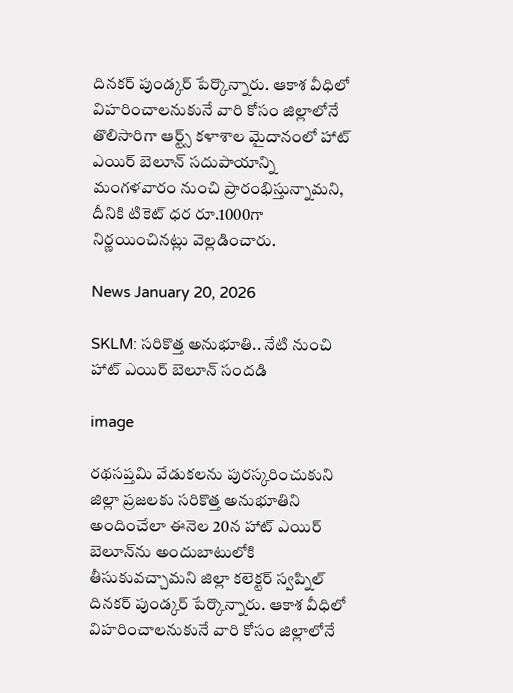దినకర్ పుండ్కర్ పేర్కొన్నారు. ఆకాశ వీధిలో విహరించాలనుకునే వారి కోసం జిల్లాలోనే తొలిసారిగా ఆర్ట్స్ కళాశాల మైదానంలో హాట్ ఎయిర్ బెలూన్ సదుపాయాన్ని మంగళవారం నుంచి ప్రారంభిస్తున్నామని, దీనికి టికెట్ ధర రూ.1000గా నిర్ణయించినట్లు వెల్లడించారు.

News January 20, 2026

SKLM: సరికొత్త అనుభూతి.. నేటి నుంచి హాట్ ఎయిర్ బెలూన్ సందడి

image

రథసప్తమి వేడుకలను పురస్కరించుకుని జిల్లా ప్రజలకు సరికొత్త అనుభూతిని అందించేలా ఈనెల 20న హాట్ ఎయిర్ బెలూన్‌ను అందుబాటులోకి తీసుకువచ్చామని జిల్లా కలెక్టర్ స్వప్నిల్ దినకర్ పుండ్కర్ పేర్కొన్నారు. ఆకాశ వీధిలో విహరించాలనుకునే వారి కోసం జిల్లాలోనే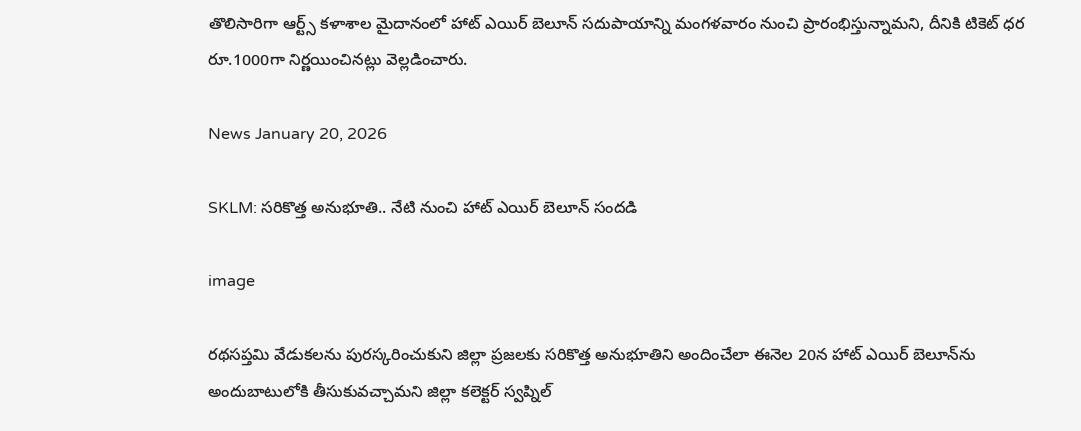తొలిసారిగా ఆర్ట్స్ కళాశాల మైదానంలో హాట్ ఎయిర్ బెలూన్ సదుపాయాన్ని మంగళవారం నుంచి ప్రారంభిస్తున్నామని, దీనికి టికెట్ ధర రూ.1000గా నిర్ణయించినట్లు వెల్లడించారు.

News January 20, 2026

SKLM: సరికొత్త అనుభూతి.. నేటి నుంచి హాట్ ఎయిర్ బెలూన్ సందడి

image

రథసప్తమి వేడుకలను పురస్కరించుకుని జిల్లా ప్రజలకు సరికొత్త అనుభూతిని అందించేలా ఈనెల 20న హాట్ ఎయిర్ బెలూన్‌ను అందుబాటులోకి తీసుకువచ్చామని జిల్లా కలెక్టర్ స్వప్నిల్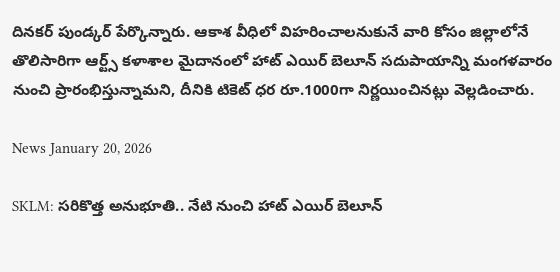దినకర్ పుండ్కర్ పేర్కొన్నారు. ఆకాశ వీధిలో విహరించాలనుకునే వారి కోసం జిల్లాలోనే తొలిసారిగా ఆర్ట్స్ కళాశాల మైదానంలో హాట్ ఎయిర్ బెలూన్ సదుపాయాన్ని మంగళవారం నుంచి ప్రారంభిస్తున్నామని, దీనికి టికెట్ ధర రూ.1000గా నిర్ణయించినట్లు వెల్లడించారు.

News January 20, 2026

SKLM: సరికొత్త అనుభూతి.. నేటి నుంచి హాట్ ఎయిర్ బెలూన్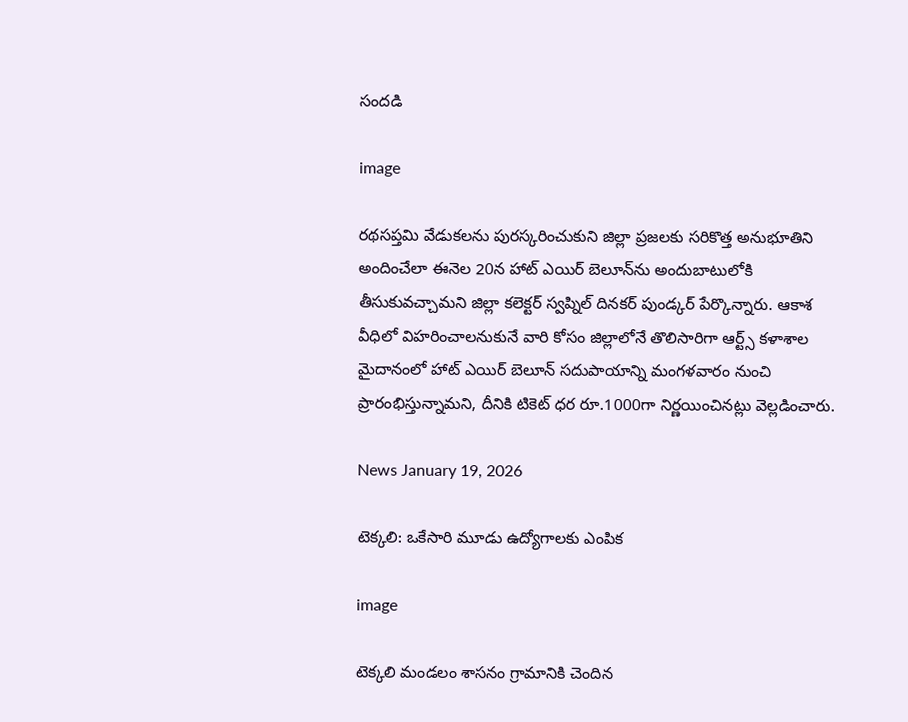సందడి

image

రథసప్తమి వేడుకలను పురస్కరించుకుని జిల్లా ప్రజలకు సరికొత్త అనుభూతిని అందించేలా ఈనెల 20న హాట్ ఎయిర్ బెలూన్‌ను అందుబాటులోకి తీసుకువచ్చామని జిల్లా కలెక్టర్ స్వప్నిల్ దినకర్ పుండ్కర్ పేర్కొన్నారు. ఆకాశ వీధిలో విహరించాలనుకునే వారి కోసం జిల్లాలోనే తొలిసారిగా ఆర్ట్స్ కళాశాల మైదానంలో హాట్ ఎయిర్ బెలూన్ సదుపాయాన్ని మంగళవారం నుంచి ప్రారంభిస్తున్నామని, దీనికి టికెట్ ధర రూ.1000గా నిర్ణయించినట్లు వెల్లడించారు.

News January 19, 2026

టెక్కలి: ఒకేసారి మూడు ఉద్యోగాలకు ఎంపిక

image

టెక్కలి మండలం శాసనం గ్రామానికి చెందిన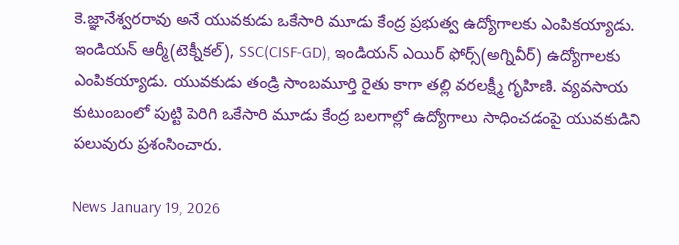కె.జ్ఞానేశ్వరరావు అనే యువకుడు ఒకేసారి మూడు కేంద్ర ప్రభుత్వ ఉద్యోగాలకు ఎంపికయ్యాడు. ఇండియన్ ఆర్మీ(టెక్నీకల్), SSC(CISF-GD), ఇండియన్ ఎయిర్ ఫోర్స్(అగ్నివీర్) ఉద్యోగాలకు ఎంపికయ్యాడు. యువకుడు తండ్రి సాంబమూర్తి రైతు కాగా తల్లి వరలక్ష్మీ గృహిణి. వ్యవసాయ కుటుంబంలో పుట్టి పెరిగి ఒకేసారి మూడు కేంద్ర బలగాల్లో ఉద్యోగాలు సాధించడంపై యువకుడిని పలువురు ప్రశంసించారు.

News January 19, 2026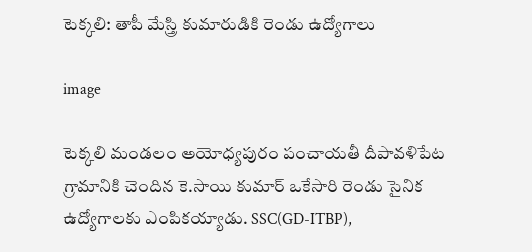టెక్కలి: తాపీ మేస్త్రి కుమారుడికి రెండు ఉద్యోగాలు

image

టెక్కలి మండలం అయోధ్యపురం పంచాయతీ దీపావళిపేట గ్రామానికి చెందిన కె.సాయి కుమార్ ఒకేసారి రెండు సైనిక ఉద్యోగాలకు ఎంపికయ్యాడు. SSC(GD-ITBP),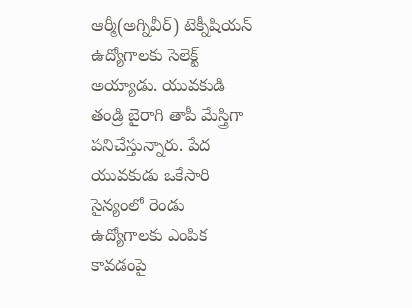ఆర్మీ(అగ్నివీర్) టెక్నీషియన్ ఉద్యోగాలకు సెలెక్ట్ అయ్యాడు. యువకుడి తండ్రి బైరాగి తాపీ మేస్త్రిగా పనిచేస్తున్నారు. పేద యువకుడు ఒకేసారి సైన్యంలో రెండు ఉద్యోగాలకు ఎంపిక కావడంపై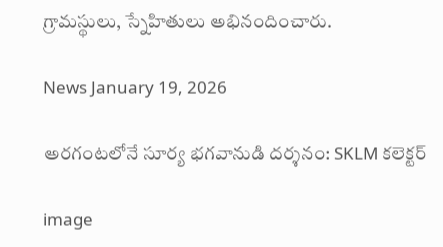గ్రామస్థులు, స్నేహితులు అభినందించారు.

News January 19, 2026

అరగంటలోనే సూర్య భగవానుడి దర్శనం: SKLM కలెక్టర్

image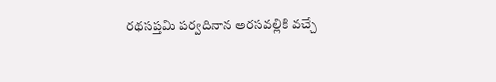రథసప్తమి పర్వదినాన అరసవల్లికి వచ్చే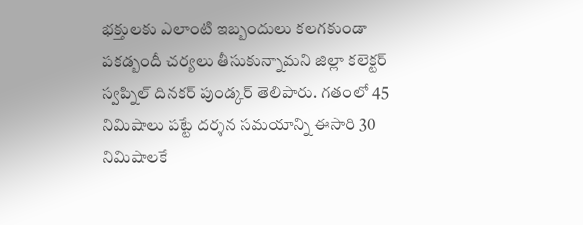భక్తులకు ఎలాంటి ఇబ్బందులు కలగకుండా పకడ్బందీ చర్యలు తీసుకున్నామని జిల్లా కలెక్టర్ స్వప్నిల్ దినకర్ పుండ్కర్ తెలిపారు. గతంలో 45 నిమిషాలు పట్టే దర్శన సమయాన్ని ఈసారి 30 నిమిషాలకే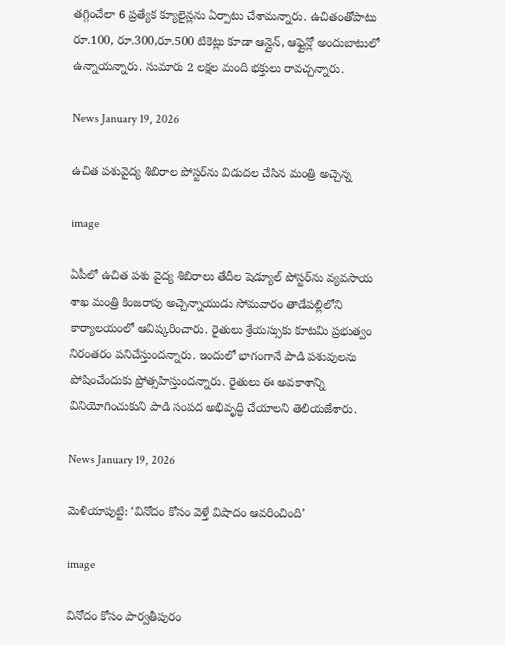తగ్గించేలా 6 ప్రత్యేక క్యూలైన్లను ఏర్పాటు చేశామన్నారు. ఉచితంతోపాటు రూ.100, రూ.300,రూ.500 టికెట్లు కూడా ఆన్లైన్, ఆఫ్లైన్లో అందుబాటులో ఉన్నాయన్నారు. సుమారు 2 లక్షల మంది భక్తులు రావచ్చన్నారు.

News January 19, 2026

ఉచిత పశువైద్య శిబిరాల పోస్టర్‌ను విడుదల చేసిన మంత్రి అచ్చెన్న

image

ఏపీలో ఉచిత పశు వైద్య శిబిరాలు తేదీల షెడ్యూల్ పోస్టర్‌ను వ్యవసాయ శాఖ మంత్రి కింజరాపు అచ్చెన్నాయుడు సోమవారం తాడేపల్లిలోని కార్యాలయంలో ఆవిష్కరించారు. రైతులు శ్రేయస్సుకు కూటమి ప్రభుత్వం నిరంతరం పనిచేస్తుందన్నారు. ఇందులో భాగంగానే పాడి పశువులను పోషించేందుకు ప్రోత్సహిస్తుందన్నారు. రైతులు ఈ అవకాశాన్ని వినియోగించుకుని పాడి సంపద అభివృద్ధి చేయాలని తెలియజేశారు.

News January 19, 2026

మెళియాపుట్టి: ‘వినోదం కోసం వెళ్తే విషాదం ఆవరించింది’

image

వినోదం కోసం పార్వతీపురం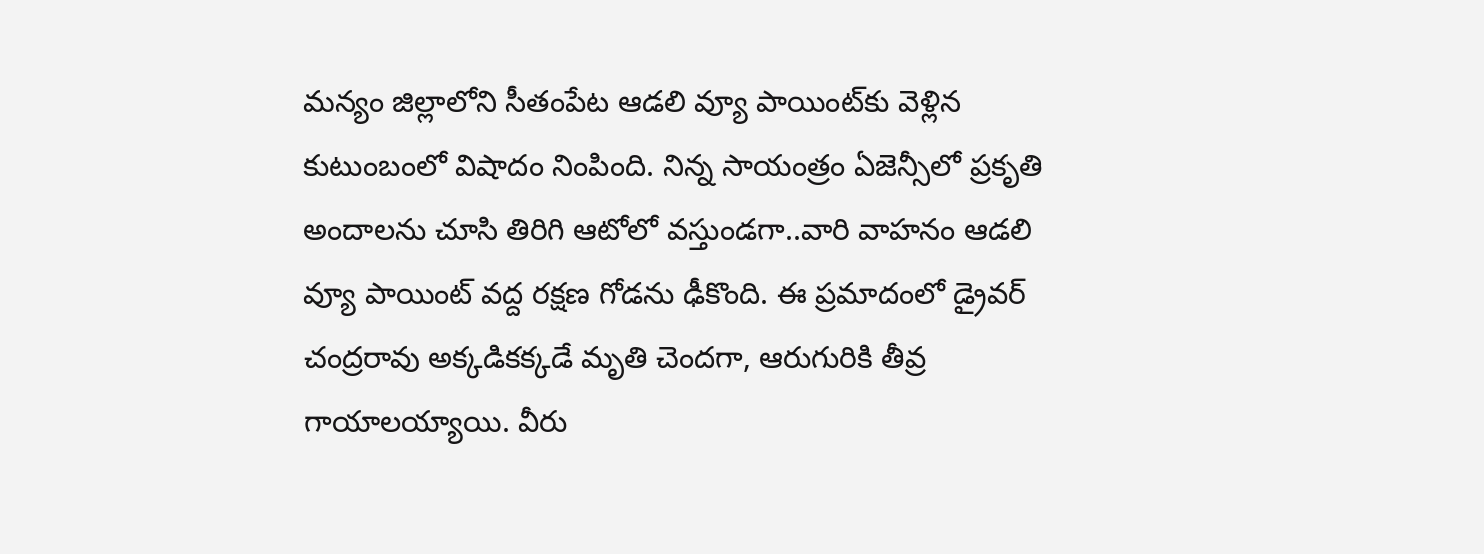మన్యం జిల్లాలోని సీతంపేట ఆడలి వ్యూ పాయింట్‌కు వెళ్లిన కుటుంబంలో విషాదం నింపింది. నిన్న సాయంత్రం ఏజెన్సీలో ప్రకృతి అందాలను చూసి తిరిగి ఆటోలో వస్తుండగా..వారి వాహనం ఆడలి వ్యూ పాయింట్ వద్ద రక్షణ గోడను ఢీకొంది. ఈ ప్రమాదంలో డ్రైవర్ చంద్రరావు అక్కడికక్కడే మృతి చెందగా, ఆరుగురికి తీవ్ర గాయాలయ్యాయి. వీరు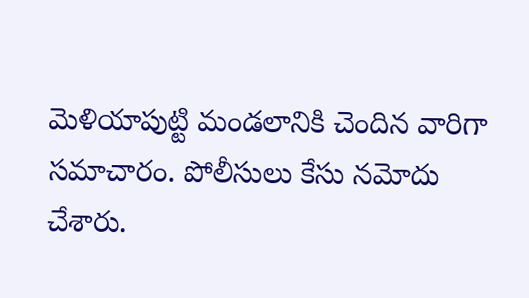మెళియాపుట్టి మండలానికి చెందిన వారిగా సమాచారం. పోలీసులు కేసు నమోదు చేశారు.